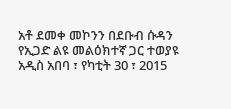አቶ ደመቀ መኮንን በደቡብ ሱዳን የኢጋድ ልዩ መልዕክተኛ ጋር ተወያዩ
አዲስ አበባ ፣ የካቲት 30 ፣ 2015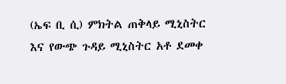(ኤፍ ቢ ሲ) ምክትል ጠቅላይ ሚኒስትር እና የውጭ ጉዳይ ሚኒስትር አቶ ደመቀ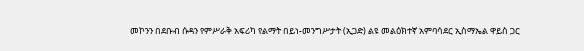መኮንን በደቡብ ሱዳን የምሥራቅ አፍሪካ የልማት በይነ-መንግሥታት (ኢጋድ) ልዩ መልዕክተኛ አምባሳደር ኢስማኤል ዋይስ ጋር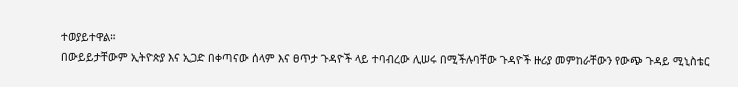ተወያይተዋል።
በውይይታቸውም ኢትዮጵያ እና ኢጋድ በቀጣናው ሰላም እና ፀጥታ ጉዳዮች ላይ ተባብረው ሊሠሩ በሚችሉባቸው ጉዳዮች ዙሪያ መምከራቸውን የውጭ ጉዳይ ሚኒስቴር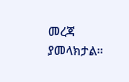መረጃ ያመላክታል።